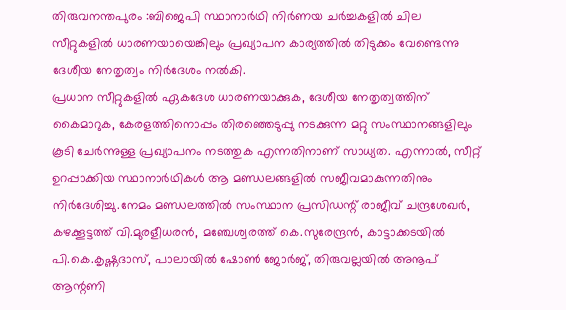തിരുവനന്തപുരം :ബിജെപി സ്ഥാനാർഥി നിർണയ ചർച്ചകളിൽ ചില സീറ്റുകളിൽ ധാരണയായെങ്കിലും പ്രഖ്യാപന കാര്യത്തിൽ തിടുക്കം വേണ്ടെന്നു ദേശീയ നേതൃത്വം നിർദേശം നൽകി.
പ്രധാന സീറ്റുകളിൽ ഏകദേശ ധാരണയാക്കുക, ദേശീയ നേതൃത്വത്തിന് കൈമാറുക, കേരളത്തിനൊപ്പം തിരഞ്ഞെടുപ്പു നടക്കുന്ന മറ്റു സംസ്ഥാനങ്ങളിലും കൂടി ചേർന്നുള്ള പ്രഖ്യാപനം നടത്തുക എന്നതിനാണ് സാധ്യത. എന്നാൽ, സീറ്റ് ഉറപ്പാക്കിയ സ്ഥാനാർഥികൾ ആ മണ്ഡലങ്ങളിൽ സജീവമാകുന്നതിനും നിർദേശിച്ചു.നേമം മണ്ഡലത്തിൽ സംസ്ഥാന പ്രസിഡന്റ് രാജീവ് ചന്ദ്രശേഖർ, കഴക്കൂട്ടത്ത് വി.മുരളീധരൻ, മഞ്ചേശ്വരത്ത് കെ.സുരേന്ദ്രൻ, കാട്ടാക്കടയിൽ പി.കെ.കൃഷ്ണദാസ്, പാലായിൽ ഷോൺ ജോർജ്, തിരുവല്ലയിൽ അനൂപ് ആന്റണി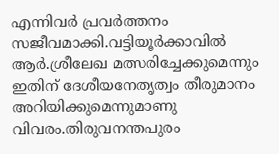എന്നിവർ പ്രവർത്തനം സജീവമാക്കി.വട്ടിയൂർക്കാവിൽ ആർ.ശ്രീലേഖ മത്സരിച്ചേക്കുമെന്നും ഇതിന് ദേശീയനേതൃത്വം തീരുമാനം അറിയിക്കുമെന്നുമാണു വിവരം.തിരുവനന്തപുരം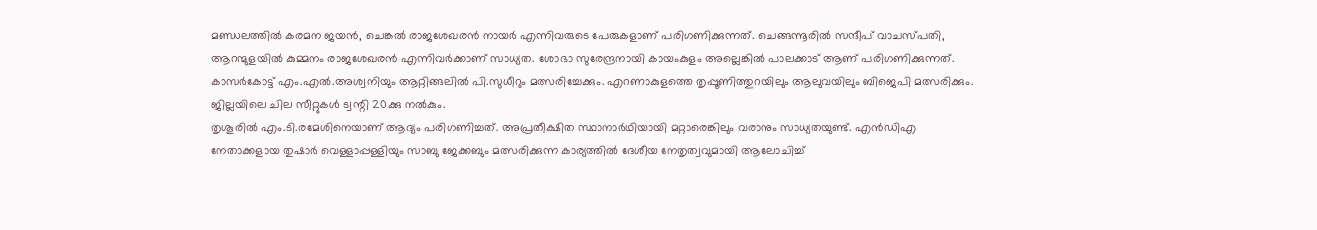മണ്ഡലത്തിൽ കരമന ജയൻ, ചെങ്കൽ രാജശേഖരൻ നായർ എന്നിവരുടെ പേരുകളാണ് പരിഗണിക്കുന്നത്. ചെങ്ങന്നൂരിൽ സന്ദീപ് വാചസ്പതി, ആറന്മുളയിൽ കുമ്മനം രാജശേഖരൻ എന്നിവർക്കാണ് സാധ്യത. ശോഭാ സുരേന്ദ്രനായി കായംകുളം അല്ലെങ്കിൽ പാലക്കാട് ആണ് പരിഗണിക്കുന്നത്. കാസർകോട്ട് എം.എൽ.അശ്വനിയും ആറ്റിങ്ങലിൽ പി.സുധീറും മത്സരിച്ചേക്കും. എറണാകുളത്തെ തൃപ്പൂണിത്തുറയിലും ആലുവയിലും ബിജെപി മത്സരിക്കും. ജില്ലയിലെ ചില സീറ്റുകൾ ട്വന്റി 20ക്കു നൽകും.
തൃശൂരിൽ എം.ടി.രമേശിനെയാണ് ആദ്യം പരിഗണിച്ചത്. അപ്രതീക്ഷിത സ്ഥാനാർഥിയായി മറ്റാരെങ്കിലും വരാനും സാധ്യതയുണ്ട്. എൻഡിഎ നേതാക്കളായ തുഷാർ വെള്ളാപ്പള്ളിയും സാബു ജേക്കബും മത്സരിക്കുന്ന കാര്യത്തിൽ ദേശീയ നേതൃത്വവുമായി ആലോചിച്ച്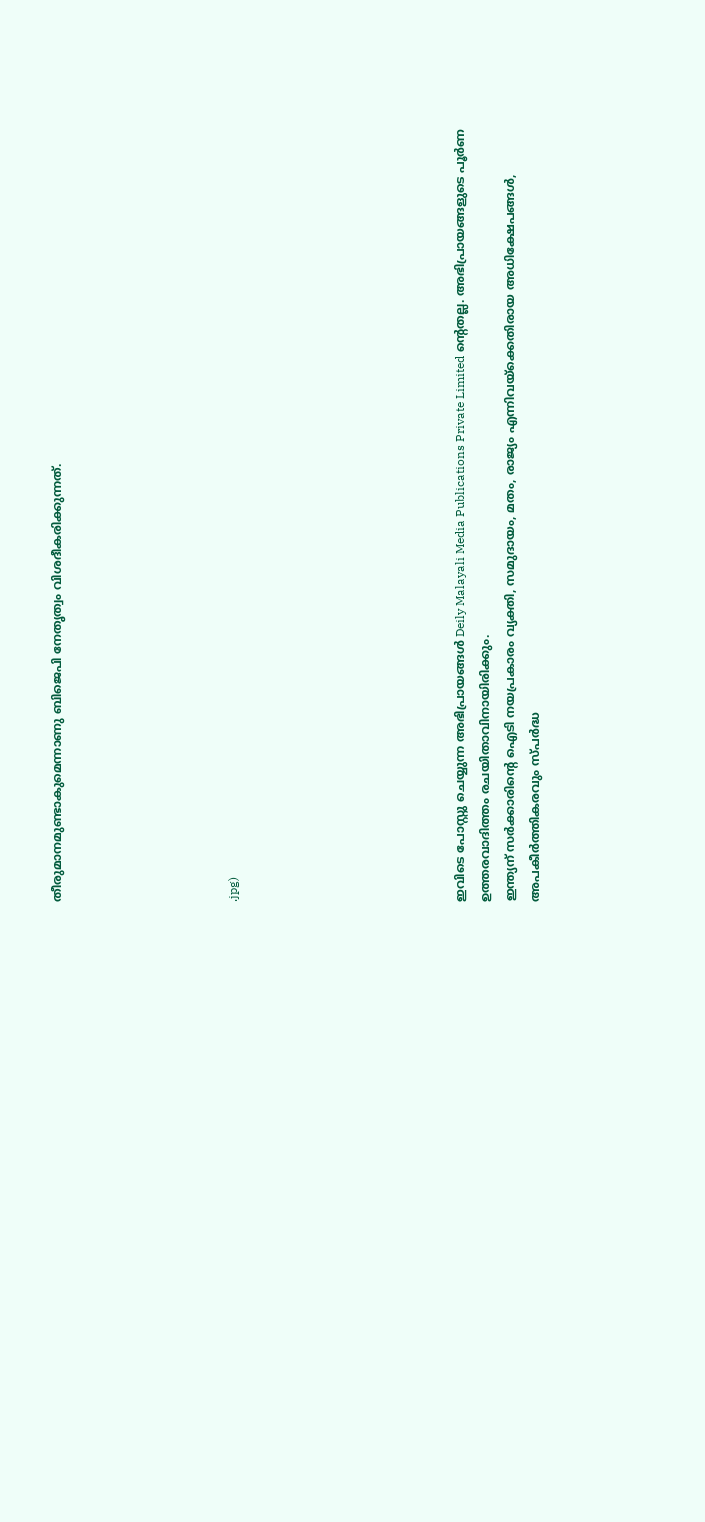തീരുമാനമുണ്ടാകുമെന്നാണു ബിജെപി നേതൃത്വം വിശദീകരിക്കുന്നത്.






.jpg)








ഇവിടെ പോസ്റ്റു ചെയ്യുന്ന അഭിപ്രായങ്ങൾ Deily Malayali Media Publications Private Limited ന്റെതല്ല. അഭിപ്രായങ്ങളുടെ പൂർണ ഉത്തരവാദിത്തം രചയിതാവിനായിരിക്കും.
ഇന്ത്യന് സർക്കാരിന്റെ ഐടി നയപ്രകാരം വ്യക്തി, സമുദായം, മതം, രാജ്യം എന്നിവയ്ക്കെതിരായ അധിക്ഷേപങ്ങൾ, അപകീർത്തികരവും സ്പർദ്ധ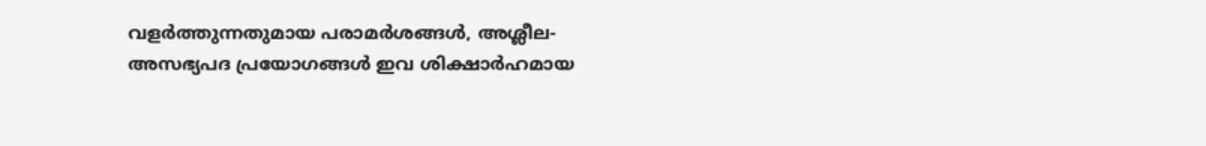വളർത്തുന്നതുമായ പരാമർശങ്ങൾ, അശ്ലീല-അസഭ്യപദ പ്രയോഗങ്ങൾ ഇവ ശിക്ഷാർഹമായ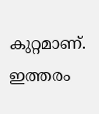കുറ്റമാണ്. ഇത്തരം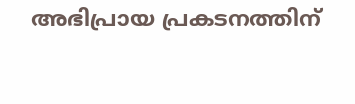അഭിപ്രായ പ്രകടനത്തിന്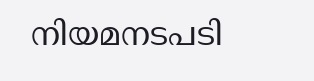നിയമനടപടി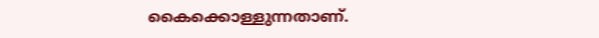കൈക്കൊള്ളുന്നതാണ്.